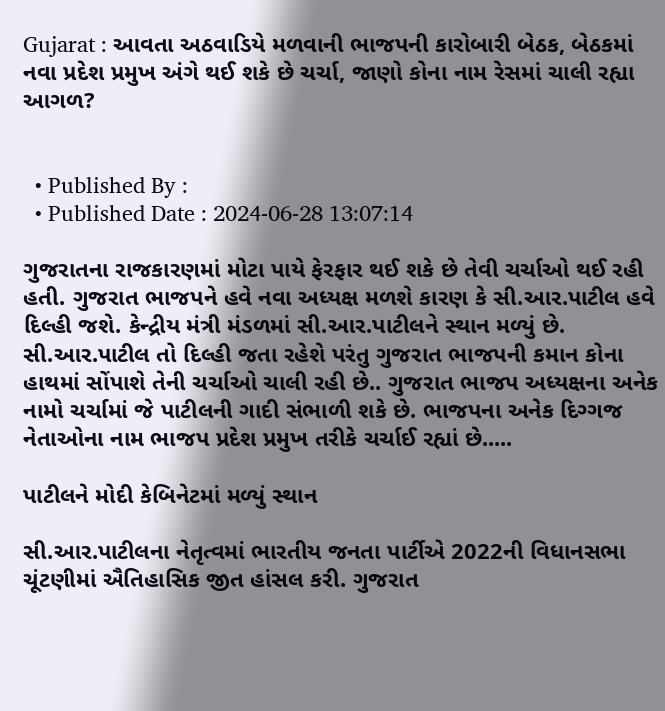Gujarat : આવતા અઠવાડિયે મળવાની ભાજપની કારોબારી બેઠક, બેઠકમાં નવા પ્રદેશ પ્રમુખ અંગે થઈ શકે છે ચર્ચા, જાણો કોના નામ રેસમાં ચાલી રહ્યા આગળ?


  • Published By :
  • Published Date : 2024-06-28 13:07:14

ગુજરાતના રાજકારણમાં મોટા પાયે ફેરફાર થઈ શકે છે તેવી ચર્ચાઓ થઈ રહી હતી. ગુજરાત ભાજપને હવે નવા અધ્યક્ષ મળશે કારણ કે સી.આર.પાટીલ હવે દિલ્હી જશે. કેન્દ્રીય મંત્રી મંડળમાં સી.આર.પાટીલને સ્થાન મળ્યું છે. સી.આર.પાટીલ તો દિલ્હી જતા રહેશે પરંતુ ગુજરાત ભાજપની કમાન કોના હાથમાં સોંપાશે તેની ચર્ચાઓ ચાલી રહી છે.. ગુજરાત ભાજપ અધ્યક્ષના અનેક નામો ચર્ચામાં જે પાટીલની ગાદી સંભાળી શકે છે. ભાજપના અનેક દિગ્ગજ નેતાઓના નામ ભાજપ પ્રદેશ પ્રમુખ તરીકે ચર્ચાઈ રહ્યાં છે.....

પાટીલને મોદી કેબિનેટમાં મળ્યું સ્થાન

સી.આર.પાટીલના નેતૃત્વમાં ભારતીય જનતા પાર્ટીએ 2022ની વિધાનસભા ચૂંટણીમાં ઐતિહાસિક જીત હાંસલ કરી. ગુજરાત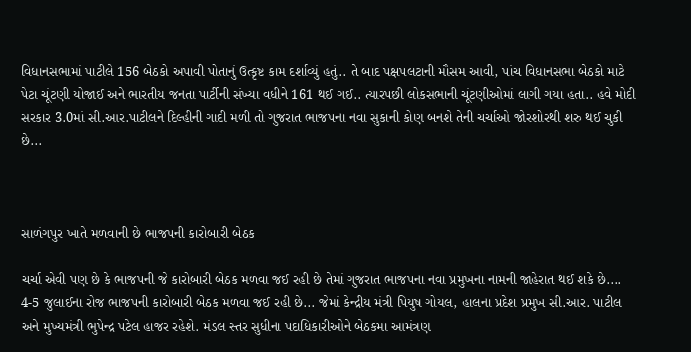વિધાનસભામાં પાટીલે 156 બેઠકો અપાવી પોતાનું ઉત્કૃષ્ટ કામ દર્શાવ્યું હતું.. તે બાદ પક્ષપલટાની મૌસમ આવી, પાંચ વિધાનસભા બેઠકો માટે પેટા ચૂંટણી યોજાઈ અને ભારતીય જનતા પાર્ટીની સંખ્યા વધીને 161 થઈ ગઈ.. ત્યારપછી લોકસભાની ચૂંટણીઓમાં લાગી ગયા હતા.. હવે મોદી સરકાર 3.0માં સી.આર.પાટીલને દિલ્હીની ગાદી મળી તો ગુજરાત ભાજપના નવા સુકાની કોણ બનશે તેની ચર્ચાઓ જોરશોરથી શરુ થઈ ચુકી છે...



સાળંગપુર ખાતે મળવાની છે ભાજપની કારોબારી બેઠક

ચર્ચા એવી પણ છે કે ભાજપની જે કારોબારી બેઠક મળવા જઈ રહી છે તેમાં ગુજરાત ભાજપના નવા પ્રમુખના નામની જાહેરાત થઈ શકે છે.... 4-5 જુલાઈના રોજ ભાજપની કારોબારી બેઠક મળવા જઈ રહી છે... જેમાં કેન્દ્રીય મંત્રી પિયુષ ગોયલ, હાલના પ્રદેશ પ્રમુખ સી.આર. પાટીલ અને મુખ્યમંત્રી ભુપેન્દ્ર પટેલ હાજર રહેશે. મંડલ સ્તર સુધીના પદાધિકારીઓને બેઠકમા આમંત્રણ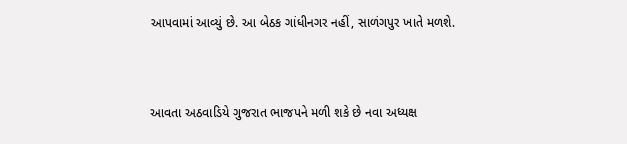આપવામાં આવ્યું છે. આ બેઠક ગાંધીનગર નહીં, સાળંગપુર ખાતે મળશે.




આવતા અઠવાડિયે ગુજરાત ભાજપને મળી શકે છે નવા અધ્યક્ષ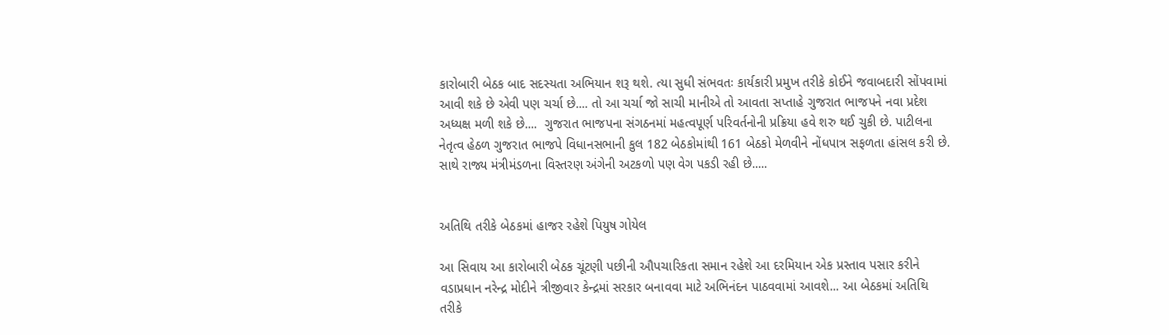કારોબારી બેઠક બાદ સદસ્યતા અભિયાન શરૂ થશે. ત્યા સુધી સંભવતઃ કાર્યકારી પ્રમુખ તરીકે કોઈને જવાબદારી સોંપવામાં આવી શકે છે એવી પણ ચર્ચા છે.... તો આ ચર્ચા જો સાચી માનીએ તો આવતા સપ્તાહે ગુજરાત ભાજપને નવા પ્રદેશ અધ્યક્ષ મળી શકે છે....  ગુજરાત ભાજપના સંગઠનમાં મહત્વપૂર્ણ પરિવર્તનોની પ્રક્રિયા હવે શરુ થઈ ચુકી છે. પાટીલના નેતૃત્વ હેઠળ ગુજરાત ભાજપે વિધાનસભાની કુલ 182 બેઠકોમાંથી 161 બેઠકો મેળવીને નોંધપાત્ર સફળતા હાંસલ કરી છે. સાથે રાજ્ય મંત્રીમંડળના વિસ્તરણ અંગેની અટકળો પણ વેગ પકડી રહી છે.....


અતિથિ તરીકે બેઠકમાં હાજર રહેશે પિયુષ ગોયેલ

આ સિવાય આ કારોબારી બેઠક ચૂંટણી પછીની ઔપચારિકતા સમાન રહેશે આ દરમિયાન એક પ્રસ્તાવ પસાર કરીને વડાપ્રધાન નરેન્દ્ર મોદીને ત્રીજીવાર કેન્દ્રમાં સરકાર બનાવવા માટે અભિનંદન પાઠવવામાં આવશે... આ બેઠકમાં અતિથિ તરીકે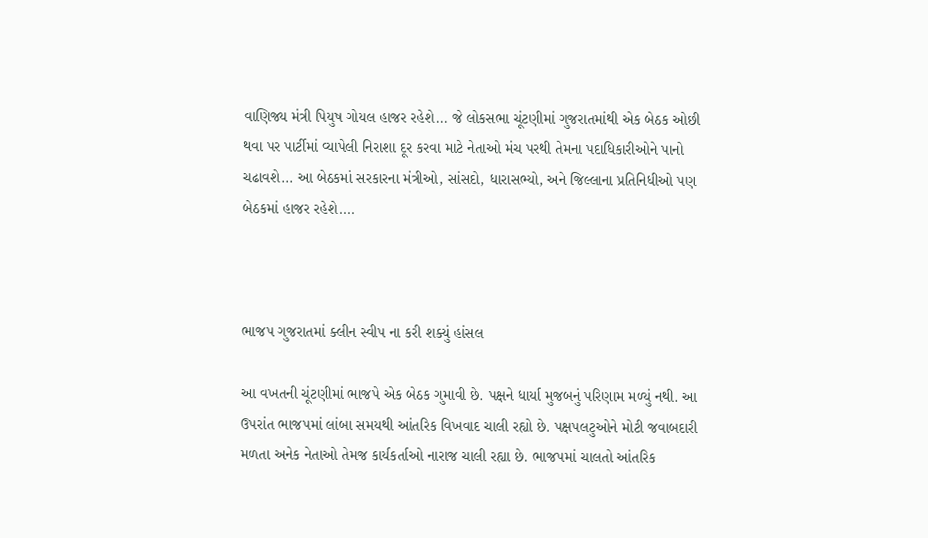વાણિજ્ય મંત્રી પિયુષ ગોયલ હાજર રહેશે... જે લોકસભા ચૂંટણીમાં ગુજરાતમાંથી એક બેઠક ઓછી થવા પર પાર્ટીમાં વ્યાપેલી નિરાશા દૂર કરવા માટે નેતાઓ મંચ પરથી તેમના પદાધિકારીઓને પાનો ચઢાવશે... આ બેઠકમાં સરકારના મંત્રીઓ, સાંસદો, ધારાસભ્યો, અને જિલ્લાના પ્રતિનિધીઓ પણ બેઠકમાં હાજર રહેશે....



ભાજપ ગુજરાતમાં ક્લીન સ્વીપ ના કરી શક્યું હાંસલ

આ વખતની ચૂંટણીમાં ભાજપે એક બેઠક ગુમાવી છે. પક્ષને ધાર્યા મુજબનું પરિણામ મળ્યું નથી. આ ઉપરાંત ભાજપમાં લાંબા સમયથી આંતરિક વિખવાદ ચાલી રહ્યો છે. પક્ષપલટુઓને મોટી જવાબદારી મળતા અનેક નેતાઓ તેમજ કાર્યકર્તાઓ નારાજ ચાલી રહ્યા છે. ભાજપમાં ચાલતો આંતરિક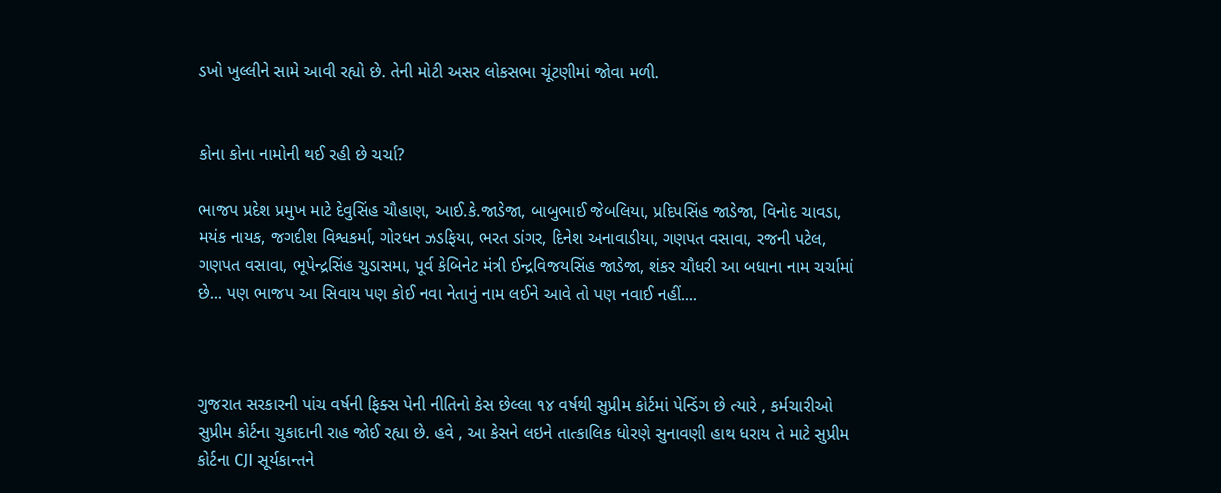ડખો ખુલ્લીને સામે આવી રહ્યો છે. તેની મોટી અસર લોકસભા ચૂંટણીમાં જોવા મળી.


કોના કોના નામોની થઈ રહી છે ચર્ચા?

ભાજપ પ્રદેશ પ્રમુખ માટે દેવુસિંહ ચૌહાણ, આઈ.કે.જાડેજા, બાબુભાઈ જેબલિયા, પ્રદિપસિંહ જાડેજા, વિનોદ ચાવડા, મયંક નાયક, જગદીશ વિશ્વકર્મા, ગોરધન ઝડફિયા, ભરત ડાંગર, દિનેશ અનાવાડીયા, ગણપત વસાવા, રજની પટેલ, ગણપત વસાવા, ભૂપેન્દ્રસિંહ ચુડાસમા, પૂર્વ કેબિનેટ મંત્રી ઈન્દ્રવિજયસિંહ જાડેજા, શંકર ચૌધરી આ બધાના નામ ચર્ચામાં છે... પણ ભાજપ આ સિવાય પણ કોઈ નવા નેતાનું નામ લઈને આવે તો પણ નવાઈ નહીં....



ગુજરાત સરકારની પાંચ વર્ષની ફિક્સ પેની નીતિનો કેસ છેલ્લા ૧૪ વર્ષથી સુપ્રીમ કોર્ટમાં પેન્ડિંગ છે ત્યારે , કર્મચારીઓ સુપ્રીમ કોર્ટના ચુકાદાની રાહ જોઈ રહ્યા છે. હવે , આ કેસને લઇને તાત્કાલિક ધોરણે સુનાવણી હાથ ધરાય તે માટે સુપ્રીમ કોર્ટના CJI સૂર્યકાન્તને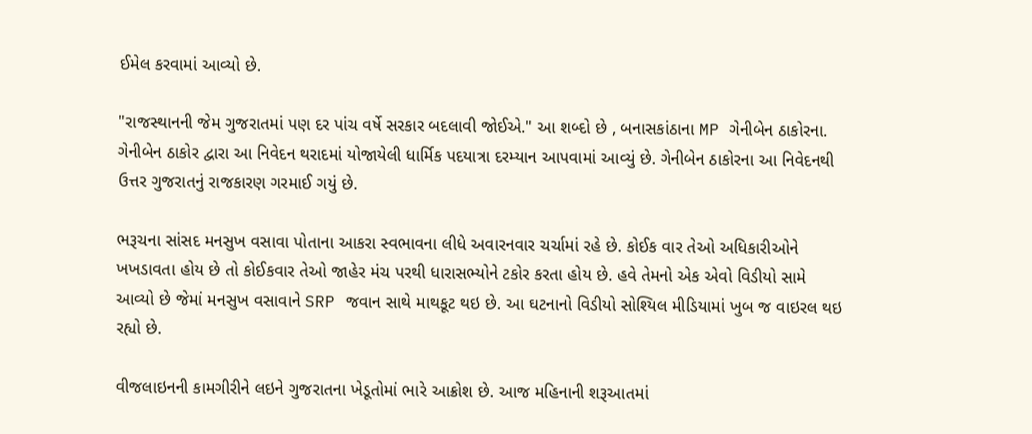ઈમેલ કરવામાં આવ્યો છે.

"રાજસ્થાનની જેમ ગુજરાતમાં પણ દર પાંચ વર્ષે સરકાર બદલાવી જોઈએ." આ શબ્દો છે , બનાસકાંઠાના MP ગેનીબેન ઠાકોરના. ગેનીબેન ઠાકોર દ્વારા આ નિવેદન થરાદમાં યોજાયેલી ધાર્મિક પદયાત્રા દરમ્યાન આપવામાં આવ્યું છે. ગેનીબેન ઠાકોરના આ નિવેદનથી ઉત્તર ગુજરાતનું રાજકારણ ગરમાઈ ગયું છે.

ભરૂચના સાંસદ મનસુખ વસાવા પોતાના આકરા સ્વભાવના લીધે અવારનવાર ચર્ચામાં રહે છે. કોઈક વાર તેઓ અધિકારીઓને ખખડાવતા હોય છે તો કોઈકવાર તેઓ જાહેર મંચ પરથી ધારાસભ્યોને ટકોર કરતા હોય છે. હવે તેમનો એક એવો વિડીયો સામે આવ્યો છે જેમાં મનસુખ વસાવાને SRP જવાન સાથે માથકૂટ થઇ છે. આ ઘટનાનો વિડીયો સોશ્યિલ મીડિયામાં ખુબ જ વાઇરલ થઇ રહ્યો છે.

વીજલાઇનની કામગીરીને લઇને ગુજરાતના ખેડૂતોમાં ભારે આક્રોશ છે. આજ મહિનાની શરૂઆતમાં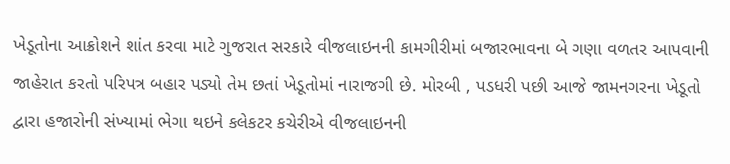ખેડૂતોના આક્રોશને શાંત કરવા માટે ગુજરાત સરકારે વીજલાઇનની કામગીરીમાં બજારભાવના બે ગણા વળતર આપવાની જાહેરાત કરતો પરિપત્ર બહાર પડ્યો તેમ છતાં ખેડૂતોમાં નારાજગી છે. મોરબી , પડધરી પછી આજે જામનગરના ખેડૂતો દ્વારા હજારોની સંખ્યામાં ભેગા થઇને કલેકટર કચેરીએ વીજલાઇનની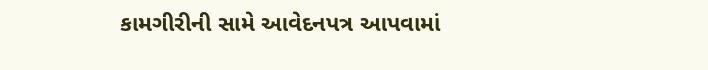કામગીરીની સામે આવેદનપત્ર આપવામાં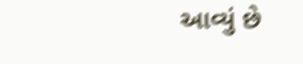આવ્યું છે